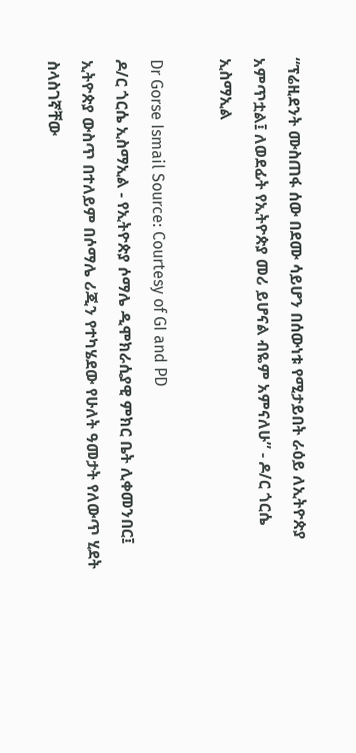“ፕሬዚደንት ሙስጠፋ ሰው በደሙ ሳይሆን በሰውነቱ የሚታይበት ራዕይ ለኢትዮጵያ አምጥቷል፤ ለወደፊት የኢትዮጵያ መሪ ይሆናል ብዬም አምናለሁ” - ዶ/ር ጎርሴ ኢስማኢል

Dr Gorse Ismail Source: Courtesy of GI and PD
ዶ/ር ጎርሴ ኢስማኢል - የኢትዮጵያ ሶማሌ ዲሞክራሲያዊ ምክር ቤት ሊቀመንበር፤ ኢትዮጵያ ውስጥ በተለይም በሶማሌ ሪጂን የተካሄደው የሁለት ዓመታት የለውጥ ሂደት ስላስገኛቸው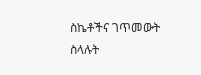ስኬቶችና ገጥመውት ስላሉት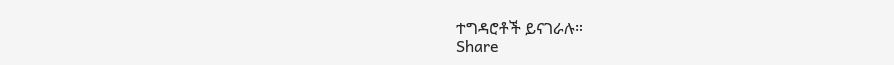ተግዳሮቶች ይናገራሉ።
Share